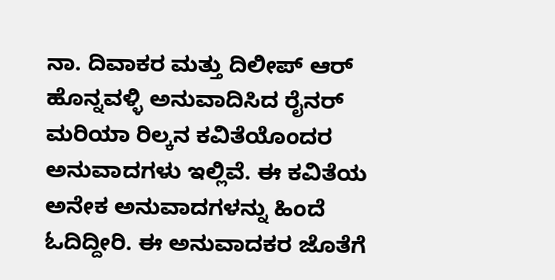ನಾ. ದಿವಾಕರ ಮತ್ತು ದಿಲೀಪ್ ಆರ್ ಹೊನ್ನವಳ್ಳಿ ಅನುವಾದಿಸಿದ ರೈನರ್ ಮರಿಯಾ ರಿಲ್ಕನ ಕವಿತೆಯೊಂದರ ಅನುವಾದಗಳು ಇಲ್ಲಿವೆ. ಈ ಕವಿತೆಯ ಅನೇಕ ಅನುವಾದಗಳನ್ನು ಹಿಂದೆ ಓದಿದ್ದೀರಿ. ಈ ಅನುವಾದಕರ ಜೊತೆಗೆ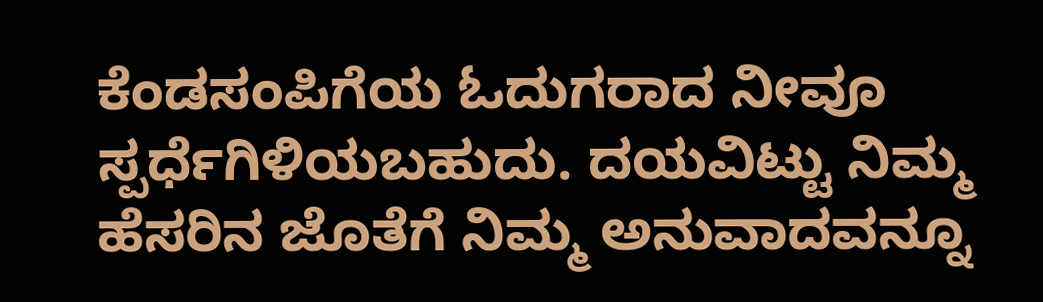ಕೆಂಡಸಂಪಿಗೆಯ ಓದುಗರಾದ ನೀವೂ ಸ್ಪರ್ಧೆಗಿಳಿಯಬಹುದು. ದಯವಿಟ್ಟು ನಿಮ್ಮ ಹೆಸರಿನ ಜೊತೆಗೆ ನಿಮ್ಮ ಅನುವಾದವನ್ನೂ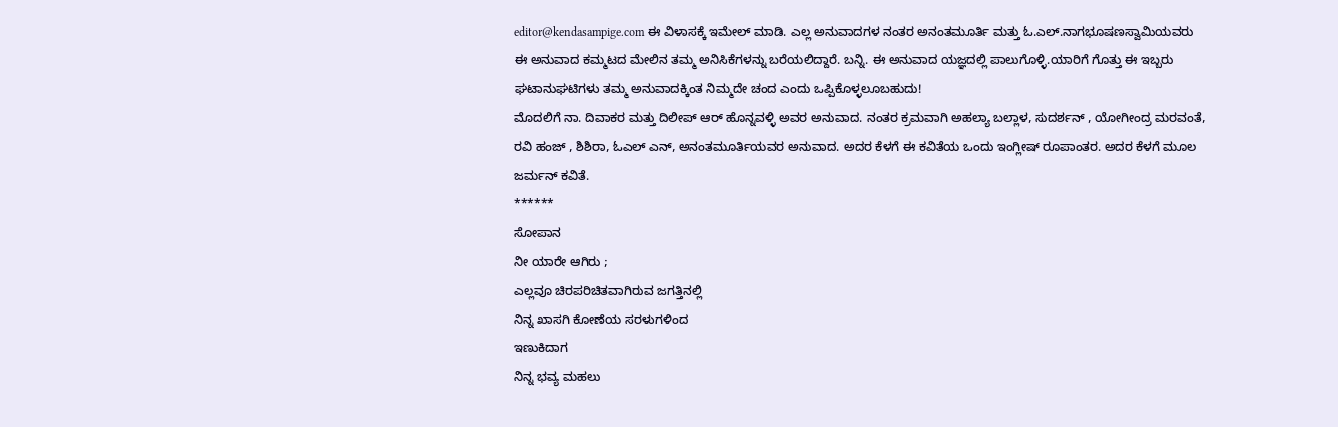editor@kendasampige.com ಈ ವಿಳಾಸಕ್ಕೆ ಇಮೇಲ್ ಮಾಡಿ. ಎಲ್ಲ ಅನುವಾದಗಳ ನಂತರ ಅನಂತಮೂರ್ತಿ ಮತ್ತು ಓ.ಎಲ್.ನಾಗಭೂಷಣಸ್ವಾಮಿಯವರು ಈ ಅನುವಾದ ಕಮ್ಮಟದ ಮೇಲಿನ ತಮ್ಮ ಅನಿಸಿಕೆಗಳನ್ನು ಬರೆಯಲಿದ್ದಾರೆ. ಬನ್ನಿ. ಈ ಅನುವಾದ ಯಜ್ಞದಲ್ಲಿ ಪಾಲುಗೊಳ್ಳಿ.ಯಾರಿಗೆ ಗೊತ್ತು ಈ ಇಬ್ಬರು ಘಟಾನುಘಟಿಗಳು ತಮ್ಮ ಅನುವಾದಕ್ಕಿಂತ ನಿಮ್ಮದೇ ಚಂದ ಎಂದು ಒಪ್ಪಿಕೊಳ್ಳಲೂಬಹುದು!
ಮೊದಲಿಗೆ ನಾ. ದಿವಾಕರ ಮತ್ತು ದಿಲೀಪ್ ಆರ್ ಹೊನ್ನವಳ್ಳಿ ಅವರ ಅನುವಾದ. ನಂತರ ಕ್ರಮವಾಗಿ ಅಹಲ್ಯಾ ಬಲ್ಲಾಳ, ಸುದರ್ಶನ್ , ಯೋಗೀಂದ್ರ ಮರವಂತೆ, ರವಿ ಹಂಜ್ , ಶಿಶಿರಾ, ಓಎಲ್ ಎನ್, ಅನಂತಮೂರ್ತಿಯವರ ಅನುವಾದ. ಅದರ ಕೆಳಗೆ ಈ ಕವಿತೆಯ ಒಂದು ಇಂಗ್ಲೀಷ್ ರೂಪಾಂತರ. ಅದರ ಕೆಳಗೆ ಮೂಲ ಜರ್ಮನ್ ಕವಿತೆ.
******
ಸೋಪಾನ
ನೀ ಯಾರೇ ಆಗಿರು ;
ಎಲ್ಲವೂ ಚಿರಪರಿಚಿತವಾಗಿರುವ ಜಗತ್ತಿನಲ್ಲಿ
ನಿನ್ನ ಖಾಸಗಿ ಕೋಣೆಯ ಸರಳುಗಳಿಂದ
ಇಣುಕಿದಾಗ
ನಿನ್ನ ಭವ್ಯ ಮಹಲು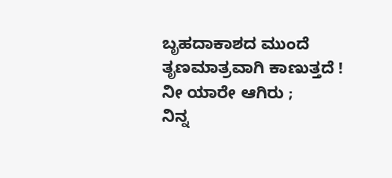ಬೃಹದಾಕಾಶದ ಮುಂದೆ
ತೃಣಮಾತ್ರವಾಗಿ ಕಾಣುತ್ತದೆ !
ನೀ ಯಾರೇ ಆಗಿರು ;
ನಿನ್ನ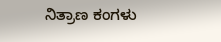ನಿತ್ರಾಣ ಕಂಗಳು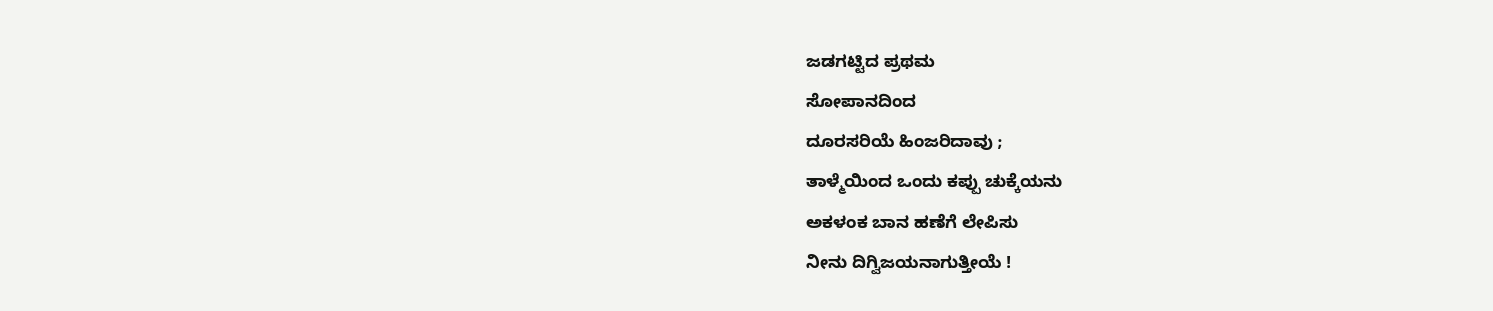ಜಡಗಟ್ಟಿದ ಪ್ರಥಮ
ಸೋಪಾನದಿಂದ
ದೂರಸರಿಯೆ ಹಿಂಜರಿದಾವು ;
ತಾಳ್ಮೆಯಿಂದ ಒಂದು ಕಪ್ಪು ಚುಕ್ಕೆಯನು
ಅಕಳಂಕ ಬಾನ ಹಣೆಗೆ ಲೇಪಿಸು
ನೀನು ದಿಗ್ವಿಜಯನಾಗುತ್ತೀಯೆ !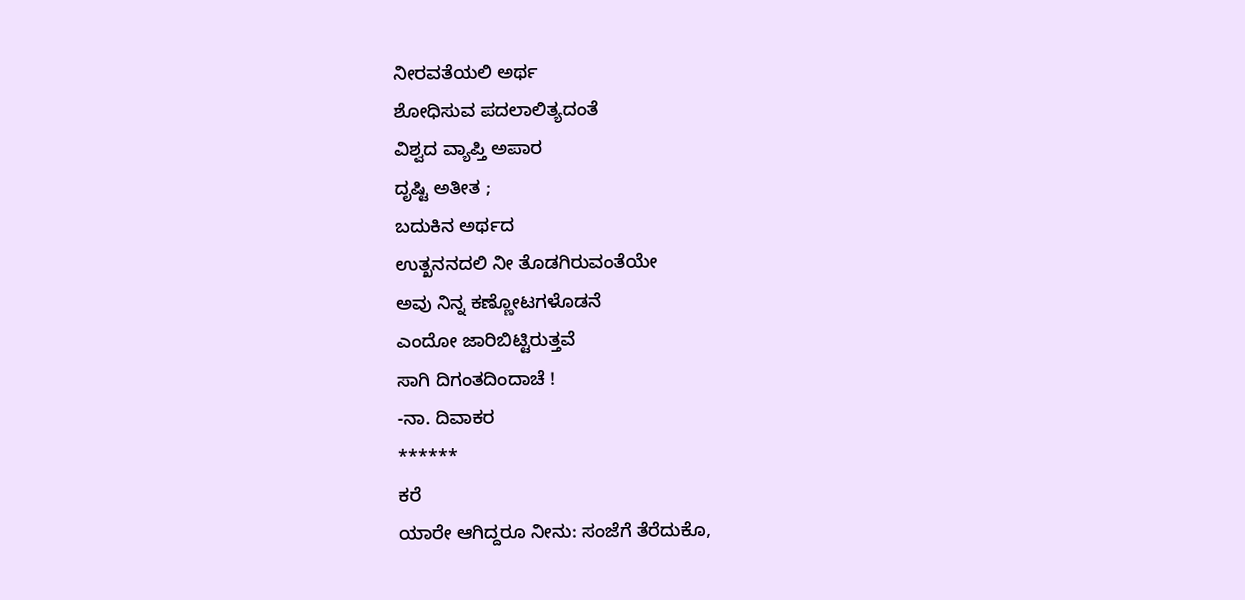ನೀರವತೆಯಲಿ ಅರ್ಥ
ಶೋಧಿಸುವ ಪದಲಾಲಿತ್ಯದಂತೆ
ವಿಶ್ವದ ವ್ಯಾಪ್ತಿ ಅಪಾರ
ದೃಷ್ಟಿ ಅತೀತ ;
ಬದುಕಿನ ಅರ್ಥದ
ಉತ್ಖನನದಲಿ ನೀ ತೊಡಗಿರುವಂತೆಯೇ
ಅವು ನಿನ್ನ ಕಣ್ಣೋಟಗಳೊಡನೆ
ಎಂದೋ ಜಾರಿಬಿಟ್ಟಿರುತ್ತವೆ
ಸಾಗಿ ದಿಗಂತದಿಂದಾಚೆ !
-ನಾ. ದಿವಾಕರ
******
ಕರೆ
ಯಾರೇ ಆಗಿದ್ದರೂ ನೀನು: ಸಂಜೆಗೆ ತೆರೆದುಕೊ,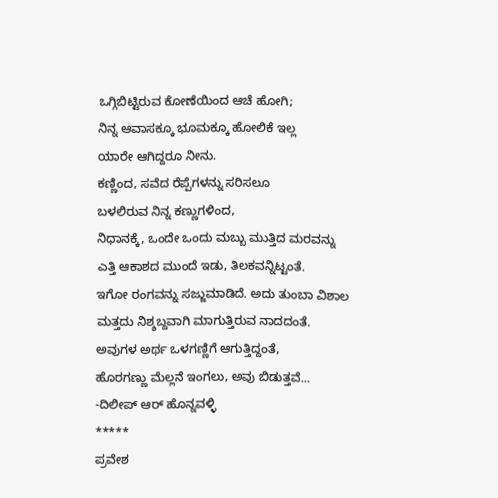ಒಗ್ಗಿಬಿಟ್ಟಿರುವ ಕೋಣೆಯಿಂದ ಆಚೆ ಹೋಗಿ;
ನಿನ್ನ ಆವಾಸಕ್ಕೂ ಭೂಮಕ್ಕೂ ಹೋಲಿಕೆ ಇಲ್ಲ
ಯಾರೇ ಆಗಿದ್ದರೂ ನೀನು.
ಕಣ್ಣಿಂದ, ಸವೆದ ರೆಪ್ಪೆಗಳನ್ನು ಸರಿಸಲೂ
ಬಳಲಿರುವ ನಿನ್ನ ಕಣ್ಣುಗಳಿಂದ,
ನಿಧಾನಕ್ಕೆ, ಒಂದೇ ಒಂದು ಮಬ್ಬು ಮುತ್ತಿದ ಮರವನ್ನು
ಎತ್ತಿ ಆಕಾಶದ ಮುಂದೆ ಇಡು, ತಿಲಕವನ್ನಿಟ್ಟಂತೆ.
ಇಗೋ ರಂಗವನ್ನು ಸಜ್ಜುಮಾಡಿದೆ. ಅದು ತುಂಬಾ ವಿಶಾಲ
ಮತ್ತದು ನಿಶ್ಶಬ್ದವಾಗಿ ಮಾಗುತ್ತಿರುವ ನಾದದಂತೆ.
ಅವುಗಳ ಅರ್ಥ ಒಳಗಣ್ಣಿಗೆ ಆಗುತ್ತಿದ್ದಂತೆ,
ಹೊರಗಣ್ಣು ಮೆಲ್ಲನೆ ಇಂಗಲು, ಅವು ಬಿಡುತ್ತವೆ...
-ದಿಲೀಪ್ ಆರ್ ಹೊನ್ನವಳ್ಳಿ
*****
ಪ್ರವೇಶ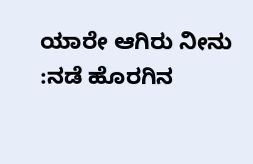ಯಾರೇ ಆಗಿರು ನೀನು :ನಡೆ ಹೊರಗಿನ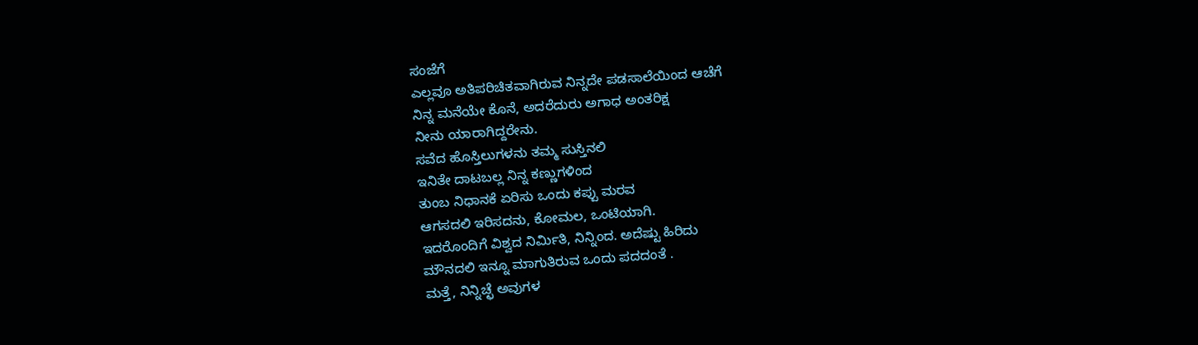ಸಂಜೆಗೆ
ಎಲ್ಲವೂ ಅತಿಪರಿಚಿತವಾಗಿರುವ ನಿನ್ನದೇ ಪಡಸಾಲೆಯಿಂದ ಆಚೆಗೆ
ನಿನ್ನ ಮನೆಯೇ ಕೊನೆ, ಅದರೆದುರು ಅಗಾಧ ಅಂತರಿಕ್ಷ
ನೀನು ಯಾರಾಗಿದ್ದರೇನು.
ಸವೆದ ಹೊಸ್ತಿಲುಗಳನು ತಮ್ಮ ಸುಸ್ತಿನಲಿ
ಇನಿತೇ ದಾಟಬಲ್ಲ ನಿನ್ನ ಕಣ್ಣುಗಳಿಂದ
ತುಂಬ ನಿಧಾನಕೆ ಏರಿಸು ಒಂದು ಕಪ್ಪು ಮರವ
ಆಗಸದಲಿ ಇರಿಸದನು, ಕೋಮಲ, ಒಂಟಿಯಾಗಿ.
ಇದರೊಂದಿಗೆ ವಿಶ್ವದ ನಿರ್ಮಿತಿ, ನಿನ್ನಿಂದ. ಅದೆಷ್ಟು ಹಿರಿದು
ಮೌನದಲಿ ಇನ್ನೂ ಮಾಗುತಿರುವ ಒಂದು ಪದದಂತೆ .
ಮತ್ತೆ, ನಿನ್ನಿಚ್ಛೆ ಅವುಗಳ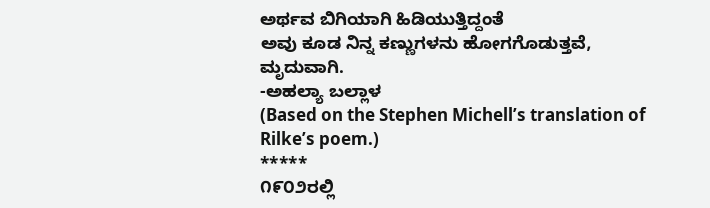ಅರ್ಥವ ಬಿಗಿಯಾಗಿ ಹಿಡಿಯುತ್ತಿದ್ದಂತೆ
ಅವು ಕೂಡ ನಿನ್ನ ಕಣ್ಣುಗಳನು ಹೋಗಗೊಡುತ್ತವೆ, ಮೃದುವಾಗಿ.
-ಅಹಲ್ಯಾ ಬಲ್ಲಾಳ
(Based on the Stephen Michell’s translation of Rilke’s poem.)
*****
೧೯೦೨ರಲ್ಲಿ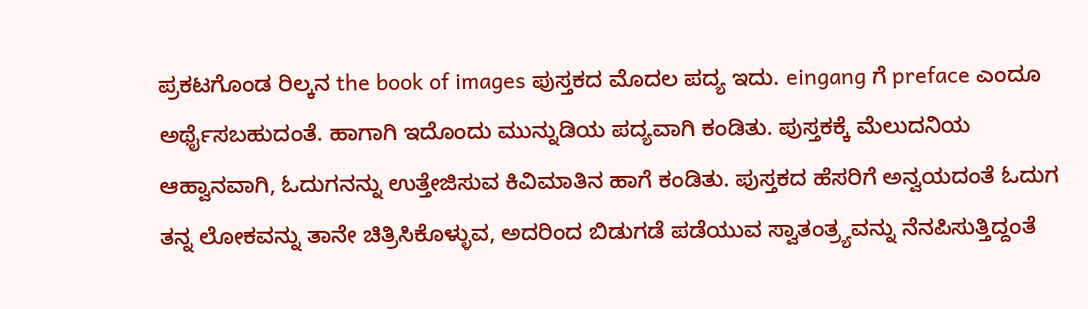ಪ್ರಕಟಗೊಂಡ ರಿಲ್ಕನ the book of images ಪುಸ್ತಕದ ಮೊದಲ ಪದ್ಯ ಇದು. eingang ಗೆ preface ಎಂದೂ ಅರ್ಥೈಸಬಹುದಂತೆ. ಹಾಗಾಗಿ ಇದೊಂದು ಮುನ್ನುಡಿಯ ಪದ್ಯವಾಗಿ ಕಂಡಿತು. ಪುಸ್ತಕಕ್ಕೆ ಮೆಲುದನಿಯ ಆಹ್ವಾನವಾಗಿ, ಓದುಗನನ್ನು ಉತ್ತೇಜಿಸುವ ಕಿವಿಮಾತಿನ ಹಾಗೆ ಕಂಡಿತು. ಪುಸ್ತಕದ ಹೆಸರಿಗೆ ಅನ್ವಯದಂತೆ ಓದುಗ ತನ್ನ ಲೋಕವನ್ನು ತಾನೇ ಚಿತ್ರಿಸಿಕೊಳ್ಳುವ, ಅದರಿಂದ ಬಿಡುಗಡೆ ಪಡೆಯುವ ಸ್ವಾತಂತ್ರ್ಯವನ್ನು ನೆನಪಿಸುತ್ತಿದ್ದಂತೆ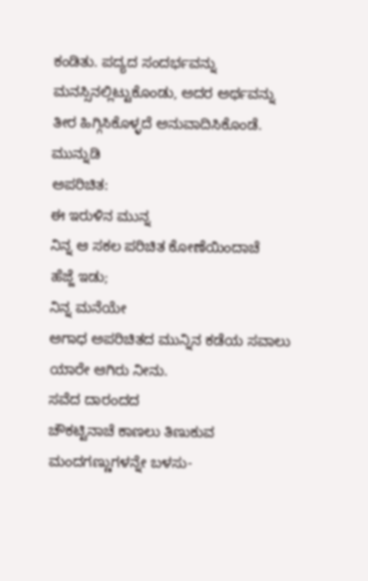ಕಂಡಿತು. ಪದ್ಯದ ಸಂದರ್ಭವನ್ನು ಮನಸ್ಸಿನಲ್ಲಿಟ್ಟುಕೊಂಡು, ಅದರ ಅರ್ಥವನ್ನು ತೀರ ಹಿಗ್ಗಿಸಿಕೊಳ್ಳದೆ ಅನುವಾದಿಸಿಕೊಂಡೆ.
ಮುನ್ನುಡಿ
ಅಪರಿಚಿತ:
ಈ ಇರುಳಿನ ಮುನ್ನ
ನಿನ್ನ ಆ ಸಕಲ ಪರಿಚಿತ ಕೋಣೆಯಿಂದಾಚೆ
ಹೆಜ್ಜೆ ಇಡು;
ನಿನ್ನ ಮನೆಯೇ
ಅಗಾಧ ಅಪರಿಚಿತದ ಮುನ್ನಿನ ಕಡೆಯ ಸವಾಲು
ಯಾರೇ ಆಗಿರು ನೀನು.
ಸವೆದ ದಾರಂದದ
ಚೌಕಟ್ಟಿನಾಚೆ ಕಾಣಲು ತಿಣುಕುವ
ಮಂದಗಣ್ಣುಗಳನ್ನೇ ಬಳಸು-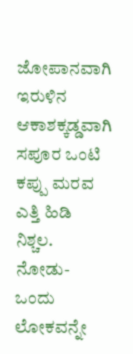ಜೋಪಾನವಾಗಿ
ಇರುಳಿನ ಆಕಾಶಕ್ಕಡ್ಡವಾಗಿ
ಸಪೂರ ಒಂಟಿ ಕಪ್ಪು ಮರವ
ಎತ್ತಿ ಹಿಡಿ ನಿಶ್ಚಲ.
ನೋಡು- ಒಂದು ಲೋಕವನ್ನೇ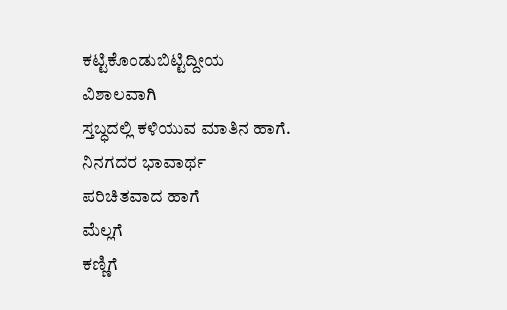ಕಟ್ಟಿಕೊಂಡುಬಿಟ್ಟಿದ್ದೀಯ
ವಿಶಾಲವಾಗಿ
ಸ್ತಬ್ಧದಲ್ಲಿ ಕಳಿಯುವ ಮಾತಿನ ಹಾಗೆ.
ನಿನಗದರ ಭಾವಾರ್ಥ
ಪರಿಚಿತವಾದ ಹಾಗೆ
ಮೆಲ್ಲಗೆ
ಕಣ್ಣಿಗೆ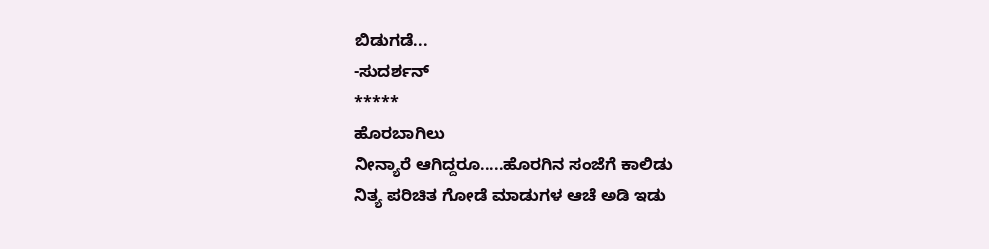ಬಿಡುಗಡೆ...
-ಸುದರ್ಶನ್
*****
ಹೊರಬಾಗಿಲು
ನೀನ್ಯಾರೆ ಆಗಿದ್ದರೂ.....ಹೊರಗಿನ ಸಂಜೆಗೆ ಕಾಲಿಡು
ನಿತ್ಯ ಪರಿಚಿತ ಗೋಡೆ ಮಾಡುಗಳ ಆಚೆ ಅಡಿ ಇಡು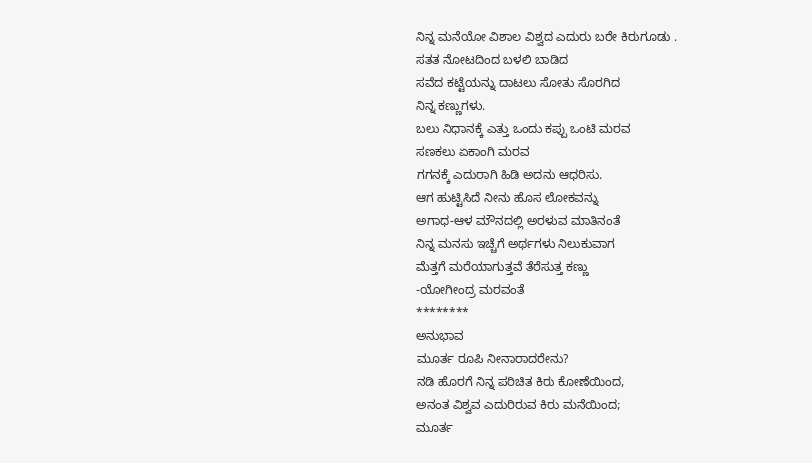ನಿನ್ನ ಮನೆಯೋ ವಿಶಾಲ ವಿಶ್ವದ ಎದುರು ಬರೇ ಕಿರುಗೂಡು .
ಸತತ ನೋಟದಿಂದ ಬಳಲಿ ಬಾಡಿದ
ಸವೆದ ಕಟ್ಟೆಯನ್ನು ದಾಟಲು ಸೋತು ಸೊರಗಿದ
ನಿನ್ನ ಕಣ್ಣುಗಳು.
ಬಲು ನಿಧಾನಕ್ಕೆ ಎತ್ತು ಒಂದು ಕಪ್ಪು ಒಂಟಿ ಮರವ
ಸಣಕಲು ಏಕಾಂಗಿ ಮರವ
ಗಗನಕ್ಕೆ ಎದುರಾಗಿ ಹಿಡಿ ಅದನು ಆಧರಿಸು.
ಆಗ ಹುಟ್ಟಿಸಿದೆ ನೀನು ಹೊಸ ಲೋಕವನ್ನು
ಅಗಾಧ-ಆಳ ಮೌನದಲ್ಲಿ ಅರಳುವ ಮಾತಿನಂತೆ
ನಿನ್ನ ಮನಸು ಇಚ್ಚೆಗೆ ಅರ್ಥಗಳು ನಿಲುಕುವಾಗ
ಮೆತ್ತಗೆ ಮರೆಯಾಗುತ್ತವೆ ತೆರೆಸುತ್ತ ಕಣ್ಣು
-ಯೋಗೀಂದ್ರ ಮರವಂತೆ
********
ಅನುಭಾವ
ಮೂರ್ತ ರೂಪಿ ನೀನಾರಾದರೇನು?
ನಡಿ ಹೊರಗೆ ನಿನ್ನ ಪರಿಚಿತ ಕಿರು ಕೋಣೆಯಿಂದ,
ಅನಂತ ವಿಶ್ವವ ಎದುರಿರುವ ಕಿರು ಮನೆಯಿಂದ;
ಮೂರ್ತ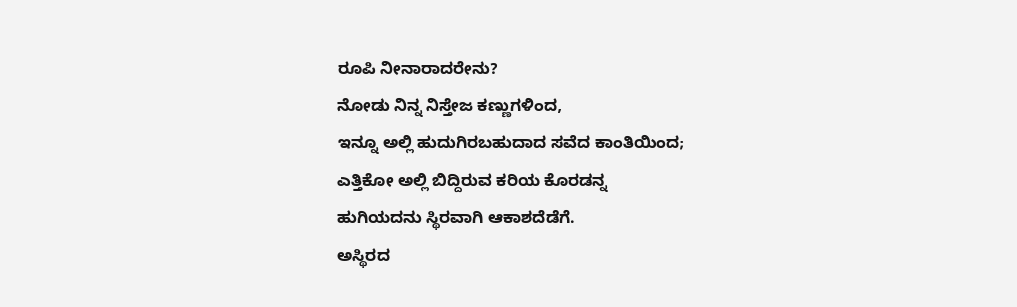ರೂಪಿ ನೀನಾರಾದರೇನು?
ನೋಡು ನಿನ್ನ ನಿಸ್ತೇಜ ಕಣ್ಣುಗಳಿಂದ,
ಇನ್ನೂ ಅಲ್ಲಿ ಹುದುಗಿರಬಹುದಾದ ಸವೆದ ಕಾಂತಿಯಿಂದ;
ಎತ್ತಿಕೋ ಅಲ್ಲಿ ಬಿದ್ದಿರುವ ಕರಿಯ ಕೊರಡನ್ನ
ಹುಗಿಯದನು ಸ್ಥಿರವಾಗಿ ಆಕಾಶದೆಡೆಗೆ.
ಅಸ್ಥಿರದ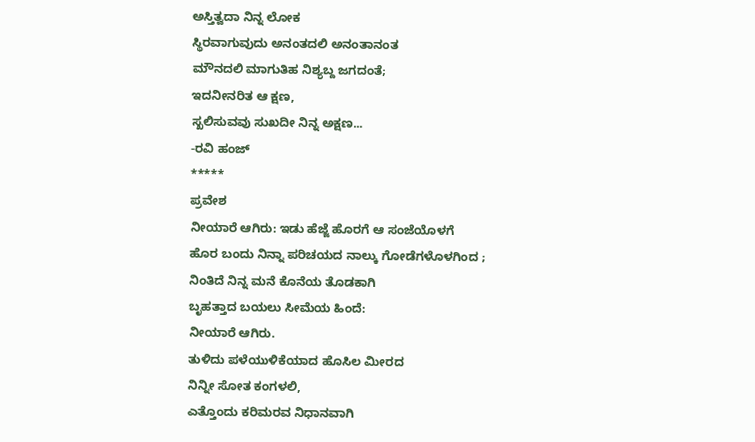ಅಸ್ತಿತ್ವದಾ ನಿನ್ನ ಲೋಕ
ಸ್ಥಿರವಾಗುವುದು ಅನಂತದಲಿ ಅನಂತಾನಂತ
ಮೌನದಲಿ ಮಾಗುತಿಹ ನಿಶ್ಯಬ್ದ ಜಗದಂತೆ;
ಇದನೀನರಿತ ಆ ಕ್ಷಣ,
ಸ್ಖಲಿಸುವವು ಸುಖದೀ ನಿನ್ನ ಅಕ್ಷಣ...
-ರವಿ ಹಂಜ್
*****
ಪ್ರವೇಶ
ನೀಯಾರೆ ಆಗಿರು: ಇಡು ಹೆಜ್ಜೆ ಹೊರಗೆ ಆ ಸಂಜೆಯೊಳಗೆ
ಹೊರ ಬಂದು ನಿನ್ನಾ ಪರಿಚಯದ ನಾಲ್ಕು ಗೋಡೆಗಳೊಳಗಿಂದ ;
ನಿಂತಿದೆ ನಿನ್ನ ಮನೆ ಕೊನೆಯ ತೊಡಕಾಗಿ
ಬೃಹತ್ತಾದ ಬಯಲು ಸೀಮೆಯ ಹಿಂದೆ:
ನೀಯಾರೆ ಆಗಿರು.
ತುಳಿದು ಪಳೆಯುಳಿಕೆಯಾದ ಹೊಸಿಲ ಮೀರದ
ನಿನ್ನೀ ಸೋತ ಕಂಗಳಲಿ,
ಎತ್ತೊಂದು ಕರಿಮರವ ನಿಧಾನವಾಗಿ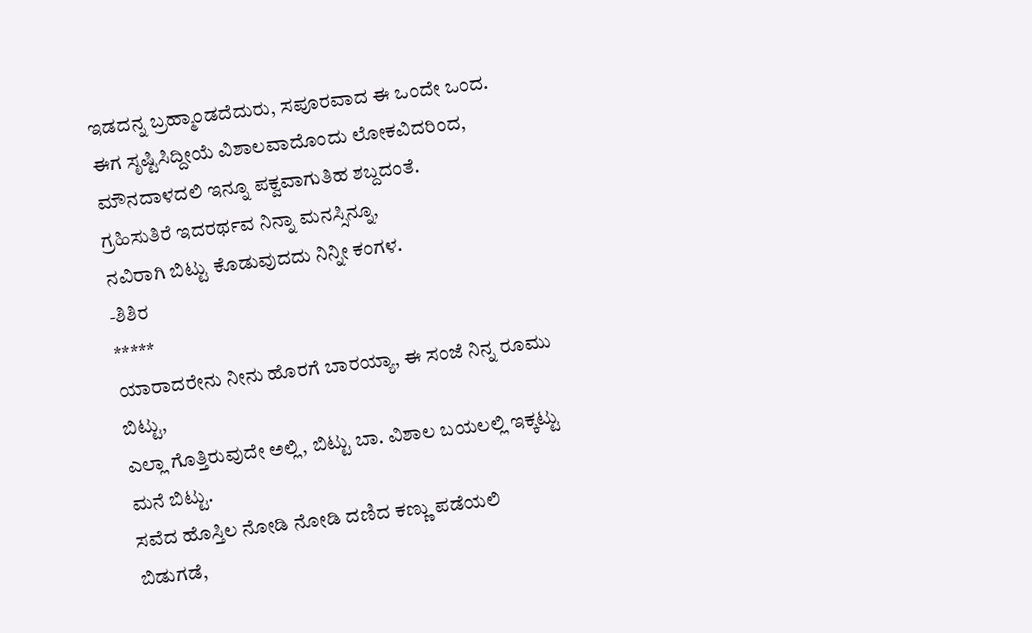ಇಡದನ್ನ ಬ್ರಹ್ಮಾಂಡದೆದುರು, ಸಪೂರವಾದ ಈ ಒಂದೇ ಒಂದ.
ಈಗ ಸೃಷ್ಟಿಸಿದ್ದೀಯೆ ವಿಶಾಲವಾದೊಂದು ಲೋಕವಿದರಿಂದ,
ಮೌನದಾಳದಲಿ ಇನ್ನೂ ಪಕ್ವವಾಗುತಿಹ ಶಬ್ದದಂತೆ.
ಗ್ರಹಿಸುತಿರೆ ಇದರರ್ಥವ ನಿನ್ನಾ ಮನಸ್ಸಿನ್ನೂ,
ನವಿರಾಗಿ ಬಿಟ್ಟು ಕೊಡುವುದದು ನಿನ್ನೀ ಕಂಗಳ.
-ಶಿಶಿರ
*****
ಯಾರಾದರೇನು ನೀನು ಹೊರಗೆ ಬಾರಯ್ಯಾ, ಈ ಸಂಜೆ ನಿನ್ನ ರೂಮು ಬಿಟ್ಟು,
ಎಲ್ಲಾ ಗೊತ್ತಿರುವುದೇ ಅಲ್ಲಿ, ಬಿಟ್ಟು ಬಾ. ವಿಶಾಲ ಬಯಲಲ್ಲಿ ಇಕ್ಕಟ್ಟು ಮನೆ ಬಿಟ್ಟು.
ಸವೆದ ಹೊಸ್ತಿಲ ನೋಡಿ ನೋಡಿ ದಣಿದ ಕಣ್ಣು ಪಡೆಯಲಿ ಬಿಡುಗಡೆ,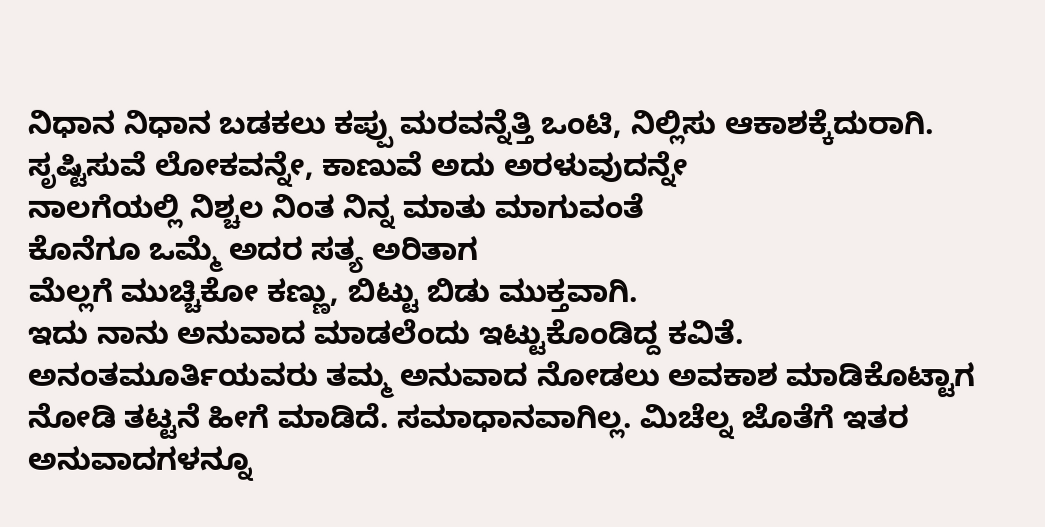ನಿಧಾನ ನಿಧಾನ ಬಡಕಲು ಕಪ್ಪು ಮರವನ್ನೆತ್ತಿ ಒಂಟಿ, ನಿಲ್ಲಿಸು ಆಕಾಶಕ್ಕೆದುರಾಗಿ.
ಸೃಷ್ಟಿಸುವೆ ಲೋಕವನ್ನೇ, ಕಾಣುವೆ ಅದು ಅರಳುವುದನ್ನೇ
ನಾಲಗೆಯಲ್ಲಿ ನಿಶ್ಚಲ ನಿಂತ ನಿನ್ನ ಮಾತು ಮಾಗುವಂತೆ
ಕೊನೆಗೂ ಒಮ್ಮೆ ಅದರ ಸತ್ಯ ಅರಿತಾಗ
ಮೆಲ್ಲಗೆ ಮುಚ್ಚಿಕೋ ಕಣ್ಣು, ಬಿಟ್ಟು ಬಿಡು ಮುಕ್ತವಾಗಿ.
ಇದು ನಾನು ಅನುವಾದ ಮಾಡಲೆಂದು ಇಟ್ಟುಕೊಂಡಿದ್ದ ಕವಿತೆ. ಅನಂತಮೂರ್ತಿಯವರು ತಮ್ಮ ಅನುವಾದ ನೋಡಲು ಅವಕಾಶ ಮಾಡಿಕೊಟ್ಟಾಗ ನೋಡಿ ತಟ್ಟನೆ ಹೀಗೆ ಮಾಡಿದೆ. ಸಮಾಧಾನವಾಗಿಲ್ಲ. ಮಿಚೆಲ್ನ ಜೊತೆಗೆ ಇತರ ಅನುವಾದಗಳನ್ನೂ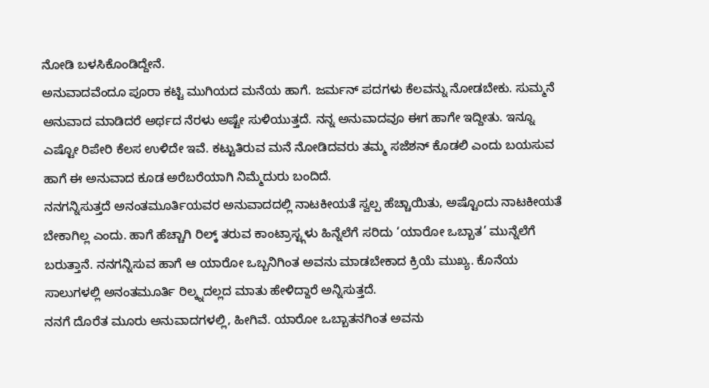ನೋಡಿ ಬಳಸಿಕೊಂಡಿದ್ದೇನೆ.
ಅನುವಾದವೆಂದೂ ಪೂರಾ ಕಟ್ಟಿ ಮುಗಿಯದ ಮನೆಯ ಹಾಗೆ. ಜರ್ಮನ್ ಪದಗಳು ಕೆಲವನ್ನು ನೋಡಬೇಕು. ಸುಮ್ಮನೆ ಅನುವಾದ ಮಾಡಿದರೆ ಅರ್ಥದ ನೆರಳು ಅಷ್ಟೇ ಸುಳಿಯುತ್ತದೆ. ನನ್ನ ಅನುವಾದವೂ ಈಗ ಹಾಗೇ ಇದ್ದೀತು. ಇನ್ನೂ ಎಷ್ಟೋ ರಿಪೇರಿ ಕೆಲಸ ಉಳಿದೇ ಇವೆ. ಕಟ್ಟುತಿರುವ ಮನೆ ನೋಡಿದವರು ತಮ್ಮ ಸಜೆಶನ್ ಕೊಡಲಿ ಎಂದು ಬಯಸುವ ಹಾಗೆ ಈ ಅನುವಾದ ಕೂಡ ಅರೆಬರೆಯಾಗಿ ನಿಮ್ಮೆದುರು ಬಂದಿದೆ.
ನನಗನ್ನಿಸುತ್ತದೆ ಅನಂತಮೂರ್ತಿಯವರ ಅನುವಾದದಲ್ಲಿ ನಾಟಕೀಯತೆ ಸ್ವಲ್ಪ ಹೆಚ್ಚಾಯಿತು, ಅಷ್ಟೊಂದು ನಾಟಕೀಯತೆ ಬೇಕಾಗಿಲ್ಲ ಎಂದು. ಹಾಗೆ ಹೆಚ್ಚಾಗಿ ರಿಲ್ಕ್ ತರುವ ಕಾಂಟ್ರಾಸ್ಟ್ಗಳು ಹಿನ್ನೆಲೆಗೆ ಸರಿದು ‘ಯಾರೋ ಒಬ್ಬಾತ’ ಮುನ್ನೆಲೆಗೆ ಬರುತ್ತಾನೆ. ನನಗನ್ನಿಸುವ ಹಾಗೆ ಆ ಯಾರೋ ಒಬ್ಬನಿಗಿಂತ ಅವನು ಮಾಡಬೇಕಾದ ಕ್ರಿಯೆ ಮುಖ್ಯ. ಕೊನೆಯ ಸಾಲುಗಳಲ್ಲಿ ಅನಂತಮೂರ್ತಿ ರಿಲ್ಕ್ನದಲ್ಲದ ಮಾತು ಹೇಳಿದ್ದಾರೆ ಅನ್ನಿಸುತ್ತದೆ.
ನನಗೆ ದೊರೆತ ಮೂರು ಅನುವಾದಗಳಲ್ಲಿ, ಹೀಗಿವೆ. ಯಾರೋ ಒಬ್ಬಾತನಗಿಂತ ಅವನು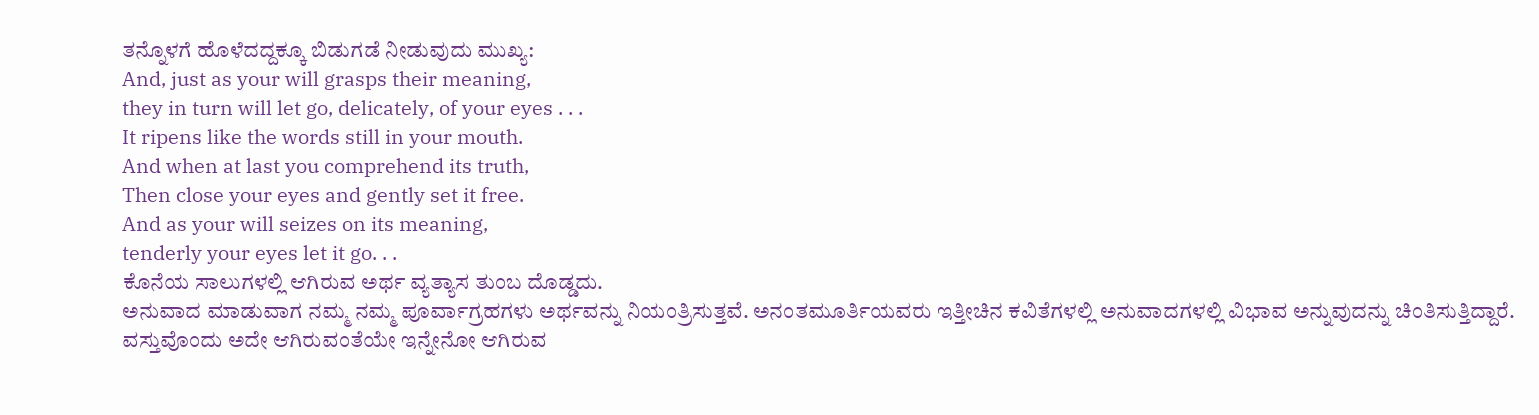ತನ್ನೊಳಗೆ ಹೊಳೆದದ್ದಕ್ಕೂ ಬಿಡುಗಡೆ ನೀಡುವುದು ಮುಖ್ಯ:
And, just as your will grasps their meaning,
they in turn will let go, delicately, of your eyes . . .
It ripens like the words still in your mouth.
And when at last you comprehend its truth,
Then close your eyes and gently set it free.
And as your will seizes on its meaning,
tenderly your eyes let it go. . .
ಕೊನೆಯ ಸಾಲುಗಳಲ್ಲಿ ಆಗಿರುವ ಅರ್ಥ ವ್ಯತ್ಯಾಸ ತುಂಬ ದೊಡ್ಡದು.
ಅನುವಾದ ಮಾಡುವಾಗ ನಮ್ಮ ನಮ್ಮ ಪೂರ್ವಾಗ್ರಹಗಳು ಅರ್ಥವನ್ನು ನಿಯಂತ್ರಿಸುತ್ತವೆ. ಅನಂತಮೂರ್ತಿಯವರು ಇತ್ತೀಚಿನ ಕವಿತೆಗಳಲ್ಲಿ ಅನುವಾದಗಳಲ್ಲಿ ವಿಭಾವ ಅನ್ನುವುದನ್ನು ಚಿಂತಿಸುತ್ತಿದ್ದಾರೆ. ವಸ್ತುವೊಂದು ಅದೇ ಆಗಿರುವಂತೆಯೇ ಇನ್ನೇನೋ ಆಗಿರುವ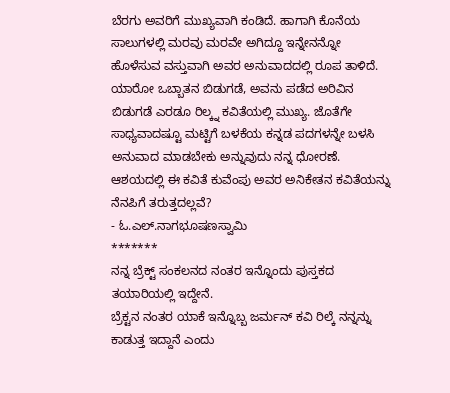ಬೆರಗು ಅವರಿಗೆ ಮುಖ್ಯವಾಗಿ ಕಂಡಿದೆ. ಹಾಗಾಗಿ ಕೊನೆಯ ಸಾಲುಗಳಲ್ಲಿ ಮರವು ಮರವೇ ಅಗಿದ್ದೂ ಇನ್ನೇನನ್ನೋ ಹೊಳೆಸುವ ವಸ್ತುವಾಗಿ ಅವರ ಅನುವಾದದಲ್ಲಿ ರೂಪ ತಾಳಿದೆ.
ಯಾರೋ ಒಬ್ಬಾತನ ಬಿಡುಗಡೆ, ಅವನು ಪಡೆದ ಅರಿವಿನ ಬಿಡುಗಡೆ ಎರಡೂ ರಿಲ್ಕ್ನ ಕವಿತೆಯಲ್ಲಿ ಮುಖ್ಯ. ಜೊತೆಗೇ ಸಾಧ್ಯವಾದಷ್ಟೂ ಮಟ್ಟಿಗೆ ಬಳಕೆಯ ಕನ್ನಡ ಪದಗಳನ್ನೇ ಬಳಸಿ ಅನುವಾದ ಮಾಡಬೇಕು ಅನ್ನುವುದು ನನ್ನ ಧೋರಣೆ.
ಆಶಯದಲ್ಲಿ ಈ ಕವಿತೆ ಕುವೆಂಪು ಅವರ ಅನಿಕೇತನ ಕವಿತೆಯನ್ನು ನೆನಪಿಗೆ ತರುತ್ತದಲ್ಲವೆ?
- ಓ.ಎಲ್.ನಾಗಭೂಷಣಸ್ವಾಮಿ
*******
ನನ್ನ ಬ್ರೆಕ್ಟ್ ಸಂಕಲನದ ನಂತರ ಇನ್ನೊಂದು ಪುಸ್ತಕದ ತಯಾರಿಯಲ್ಲಿ ಇದ್ದೇನೆ.
ಬ್ರೆಕ್ಟನ ನಂತರ ಯಾಕೆ ಇನ್ನೊಬ್ಬ ಜರ್ಮನ್ ಕವಿ ರಿಲ್ಕೆ ನನ್ನನ್ನು ಕಾಡುತ್ತ ಇದ್ದಾನೆ ಎಂದು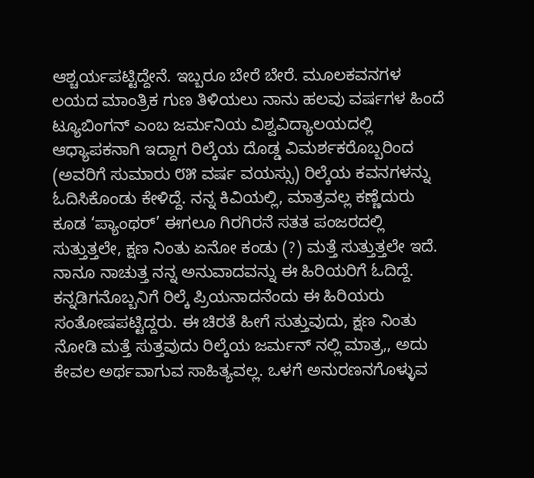ಆಶ್ಚರ್ಯಪಟ್ಟಿದ್ದೇನೆ. ಇಬ್ಬರೂ ಬೇರೆ ಬೇರೆ. ಮೂಲಕವನಗಳ ಲಯದ ಮಾಂತ್ರಿಕ ಗುಣ ತಿಳಿಯಲು ನಾನು ಹಲವು ವರ್ಷಗಳ ಹಿಂದೆ ಟ್ಯೂಬಿಂಗನ್ ಎಂಬ ಜರ್ಮನಿಯ ವಿಶ್ವವಿದ್ಯಾಲಯದಲ್ಲಿ ಆಧ್ಯಾಪಕನಾಗಿ ಇದ್ದಾಗ ರಿಲ್ಕೆಯ ದೊಡ್ಡ ವಿಮರ್ಶಕರೊಬ್ಬರಿಂದ (ಅವರಿಗೆ ಸುಮಾರು ೮೫ ವರ್ಷ ವಯಸ್ಸು) ರಿಲ್ಕೆಯ ಕವನಗಳನ್ನು ಓದಿಸಿಕೊಂಡು ಕೇಳಿದ್ದೆ. ನನ್ನ ಕಿವಿಯಲ್ಲಿ, ಮಾತ್ರವಲ್ಲ ಕಣ್ಣೆದುರು ಕೂಡ ‘ಪ್ಯಾಂಥರ್’ ಈಗಲೂ ಗಿರಗಿರನೆ ಸತತ ಪಂಜರದಲ್ಲಿ ಸುತ್ತುತ್ತಲೇ, ಕ್ಷಣ ನಿಂತು ಏನೋ ಕಂಡು (?) ಮತ್ತೆ ಸುತ್ತುತ್ತಲೇ ಇದೆ. ನಾನೂ ನಾಚುತ್ತ ನನ್ನ ಅನುವಾದವನ್ನು ಈ ಹಿರಿಯರಿಗೆ ಓದಿದ್ದೆ. ಕನ್ನಡಿಗನೊಬ್ಬನಿಗೆ ರಿಲ್ಕೆ ಪ್ರಿಯನಾದನೆಂದು ಈ ಹಿರಿಯರು ಸಂತೋಷಪಟ್ಟಿದ್ದರು. ಈ ಚಿರತೆ ಹೀಗೆ ಸುತ್ತುವುದು, ಕ್ಷಣ ನಿಂತು ನೋಡಿ ಮತ್ತೆ ಸುತ್ತವುದು ರಿಲ್ಕೆಯ ಜರ್ಮನ್ ನಲ್ಲಿ ಮಾತ್ರ,, ಅದು ಕೇವಲ ಅರ್ಥವಾಗುವ ಸಾಹಿತ್ಯವಲ್ಲ. ಒಳಗೆ ಅನುರಣನಗೊಳ್ಳುವ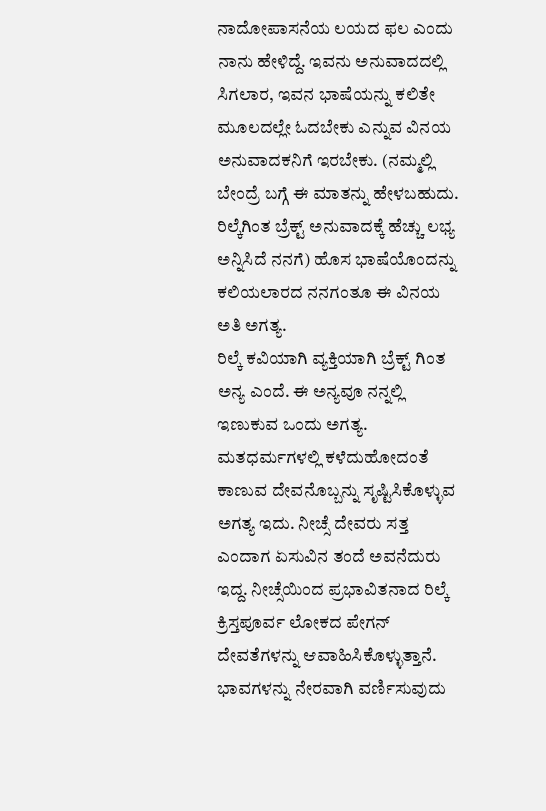ನಾದೋಪಾಸನೆಯ ಲಯದ ಫಲ ಎಂದು ನಾನು ಹೇಳಿದ್ದೆ. ಇವನು ಅನುವಾದದಲ್ಲಿ ಸಿಗಲಾರ, ಇವನ ಭಾಷೆಯನ್ನು ಕಲಿತೇ ಮೂಲದಲ್ಲೇ ಓದಬೇಕು ಎನ್ನುವ ವಿನಯ ಅನುವಾದಕನಿಗೆ ಇರಬೇಕು. (ನಮ್ಮಲ್ಲಿ ಬೇಂದ್ರೆ ಬಗ್ಗೆ ಈ ಮಾತನ್ನು ಹೇಳಬಹುದು. ರಿಲ್ಕೆಗಿಂತ ಬ್ರೆಕ್ಟ್ ಅನುವಾದಕ್ಕೆ ಹೆಚ್ಚು ಲಭ್ಯ ಅನ್ನಿಸಿದೆ ನನಗೆ) ಹೊಸ ಭಾಷೆಯೊಂದನ್ನು ಕಲಿಯಲಾರದ ನನಗಂತೂ ಈ ವಿನಯ ಅತಿ ಅಗತ್ಯ.
ರಿಲ್ಕೆ ಕವಿಯಾಗಿ ವ್ಯಕ್ತಿಯಾಗಿ ಬ್ರೆಕ್ಟ್ ಗಿಂತ ಅನ್ಯ ಎಂದೆ. ಈ ಅನ್ಯವೂ ನನ್ನಲ್ಲಿ ಇಣುಕುವ ಒಂದು ಅಗತ್ಯ. ಮತಧರ್ಮಗಳಲ್ಲಿ ಕಳೆದುಹೋದಂತೆ ಕಾಣುವ ದೇವನೊಬ್ಬನ್ನು ಸೃಷ್ಟಿಸಿಕೊಳ್ಳುವ ಅಗತ್ಯ ಇದು. ನೀಚ್ಸೆ ದೇವರು ಸತ್ತ ಎಂದಾಗ ಏಸುವಿನ ತಂದೆ ಅವನೆದುರು ಇದ್ದ. ನೀಚ್ಸೆಯಿಂದ ಪ್ರಭಾವಿತನಾದ ರಿಲ್ಕೆ ಕ್ರಿಸ್ತಪೂರ್ವ ಲೋಕದ ಪೇಗನ್ ದೇವತೆಗಳನ್ನು ಆವಾಹಿಸಿಕೊಳ್ಳುತ್ತಾನೆ.
ಭಾವಗಳನ್ನು ನೇರವಾಗಿ ವರ್ಣಿಸುವುದು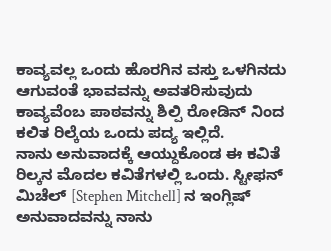ಕಾವ್ಯವಲ್ಲ ಒಂದು ಹೊರಗಿನ ವಸ್ತು ಒಳಗಿನದು ಆಗುವಂತೆ ಭಾವವನ್ನು ಅವತರಿಸುವುದು ಕಾವ್ಯವೆಂಬ ಪಾಠವನ್ನು ಶಿಲ್ಪಿ ರೋಡಿನ್ ನಿಂದ ಕಲಿತ ರಿಲ್ಕೆಯ ಒಂದು ಪದ್ಯ ಇಲ್ಲಿದೆ.
ನಾನು ಅನುವಾದಕ್ಕೆ ಆಯ್ದುಕೊಂಡ ಈ ಕವಿತೆ ರಿಲ್ಕನ ಮೊದಲ ಕವಿತೆಗಳಲ್ಲಿ ಒಂದು. ಸ್ಟೀಫನ್ ಮಿಚೆಲ್ [Stephen Mitchell] ನ ಇಂಗ್ಲಿಷ್ ಅನುವಾದವನ್ನು ನಾನು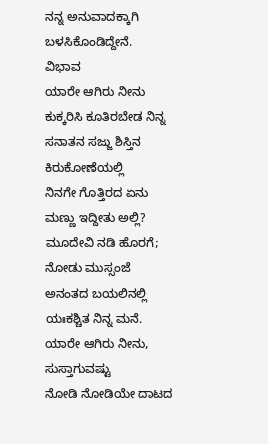ನನ್ನ ಅನುವಾದಕ್ಕಾಗಿ ಬಳಸಿಕೊಂಡಿದ್ದೇನೆ.
ವಿಭಾವ
ಯಾರೇ ಆಗಿರು ನೀನು
ಕುಕ್ಕರಿಸಿ ಕೂತಿರಬೇಡ ನಿನ್ನ ಸನಾತನ ಸಜ್ಜು ಶಿಸ್ತಿನ ಕಿರುಕೋಣೆಯಲ್ಲಿ
ನಿನಗೇ ಗೊತ್ತಿರದ ಏನು ಮಣ್ಣು ಇದ್ದೀತು ಅಲ್ಲಿ?
ಮೂದೇವಿ ನಡಿ ಹೊರಗೆ;
ನೋಡು ಮುಸ್ಸಂಜೆ
ಅನಂತದ ಬಯಲಿನಲ್ಲಿ ಯಃಕಶ್ಚಿತ ನಿನ್ನ ಮನೆ.
ಯಾರೇ ಆಗಿರು ನೀನು, ಸುಸ್ತಾಗುವಷ್ಟು
ನೋಡಿ ನೋಡಿಯೇ ದಾಟದ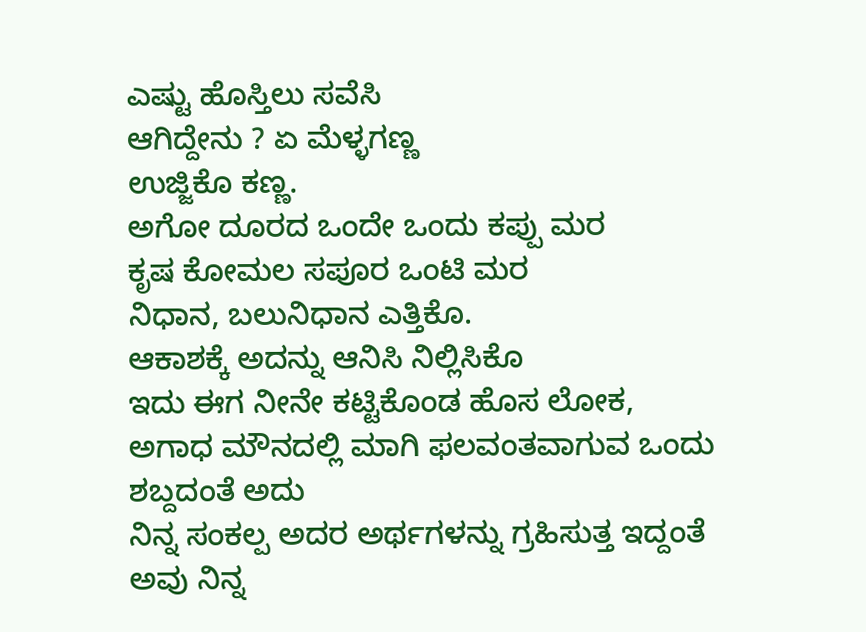ಎಷ್ಟು ಹೊಸ್ತಿಲು ಸವೆಸಿ
ಆಗಿದ್ದೇನು ? ಏ ಮೆಳ್ಳಗಣ್ಣ
ಉಜ್ಜಿಕೊ ಕಣ್ಣ.
ಅಗೋ ದೂರದ ಒಂದೇ ಒಂದು ಕಪ್ಪು ಮರ
ಕೃಷ ಕೋಮಲ ಸಪೂರ ಒಂಟಿ ಮರ
ನಿಧಾನ, ಬಲುನಿಧಾನ ಎತ್ತಿಕೊ.
ಆಕಾಶಕ್ಕೆ ಅದನ್ನು ಆನಿಸಿ ನಿಲ್ಲಿಸಿಕೊ
ಇದು ಈಗ ನೀನೇ ಕಟ್ಟಿಕೊಂಡ ಹೊಸ ಲೋಕ,
ಅಗಾಧ ಮೌನದಲ್ಲಿ ಮಾಗಿ ಫಲವಂತವಾಗುವ ಒಂದು ಶಬ್ದದಂತೆ ಅದು
ನಿನ್ನ ಸಂಕಲ್ಪ ಅದರ ಅರ್ಥಗಳನ್ನು ಗ್ರಹಿಸುತ್ತ ಇದ್ದಂತೆ
ಅವು ನಿನ್ನ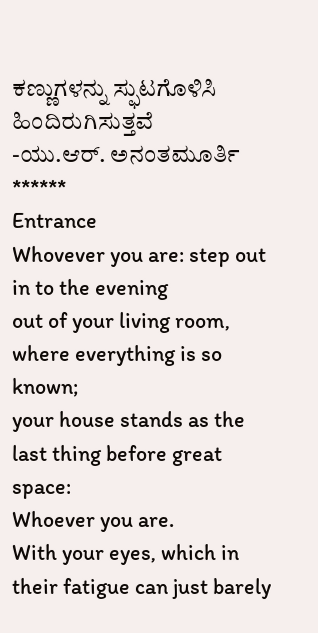ಕಣ್ಣುಗಳನ್ನು ಸ್ಫುಟಗೊಳಿಸಿ ಹಿಂದಿರುಗಿಸುತ್ತವೆ
-ಯು.ಆರ್. ಅನಂತಮೂರ್ತಿ
******
Entrance
Whovever you are: step out in to the evening
out of your living room, where everything is so known;
your house stands as the last thing before great space:
Whoever you are.
With your eyes, which in their fatigue can just barely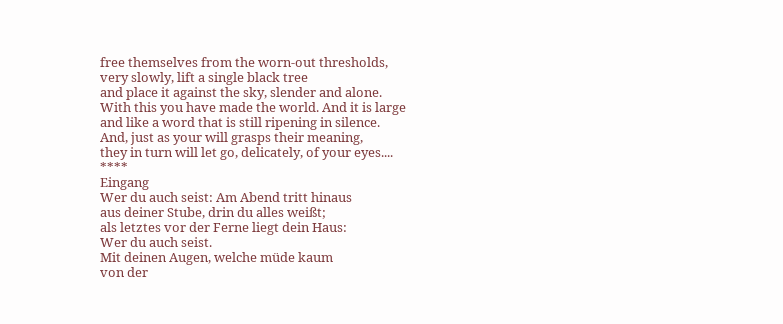free themselves from the worn-out thresholds,
very slowly, lift a single black tree
and place it against the sky, slender and alone.
With this you have made the world. And it is large
and like a word that is still ripening in silence.
And, just as your will grasps their meaning,
they in turn will let go, delicately, of your eyes....
****
Eingang
Wer du auch seist: Am Abend tritt hinaus
aus deiner Stube, drin du alles weißt;
als letztes vor der Ferne liegt dein Haus:
Wer du auch seist.
Mit deinen Augen, welche müde kaum
von der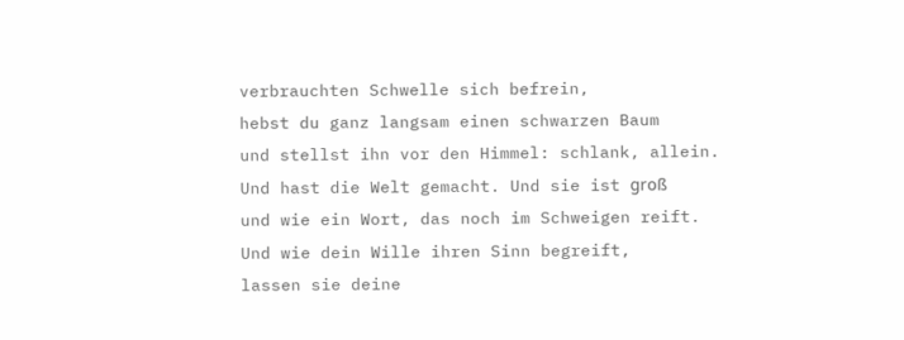verbrauchten Schwelle sich befrein,
hebst du ganz langsam einen schwarzen Baum
und stellst ihn vor den Himmel: schlank, allein.
Und hast die Welt gemacht. Und sie ist groß
und wie ein Wort, das noch im Schweigen reift.
Und wie dein Wille ihren Sinn begreift,
lassen sie deine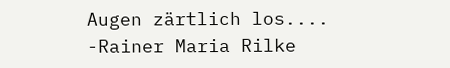Augen zärtlich los....
-Rainer Maria Rilke